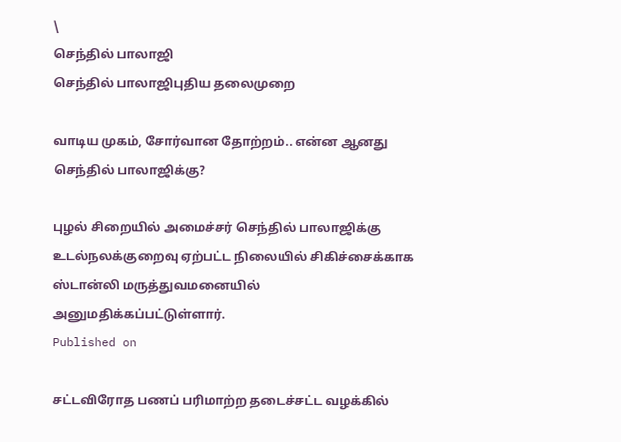\
செந்தில் பாலாஜி
செந்தில் பாலாஜிபுதிய தலைமுறை

வாடிய முகம், சோர்வான தோற்றம்.. என்ன ஆனது செந்தில் பாலாஜிக்கு?

புழல் சிறையில் அமைச்சர் செந்தில் பாலாஜிக்கு உடல்நலக்குறைவு ஏற்பட்ட நிலையில் சிகிச்சைக்காக ஸ்டான்லி மருத்துவமனையில் அனுமதிக்கப்பட்டுள்ளார்.
Published on

சட்டவிரோத பணப் பரிமாற்ற தடைச்சட்ட வழக்கில்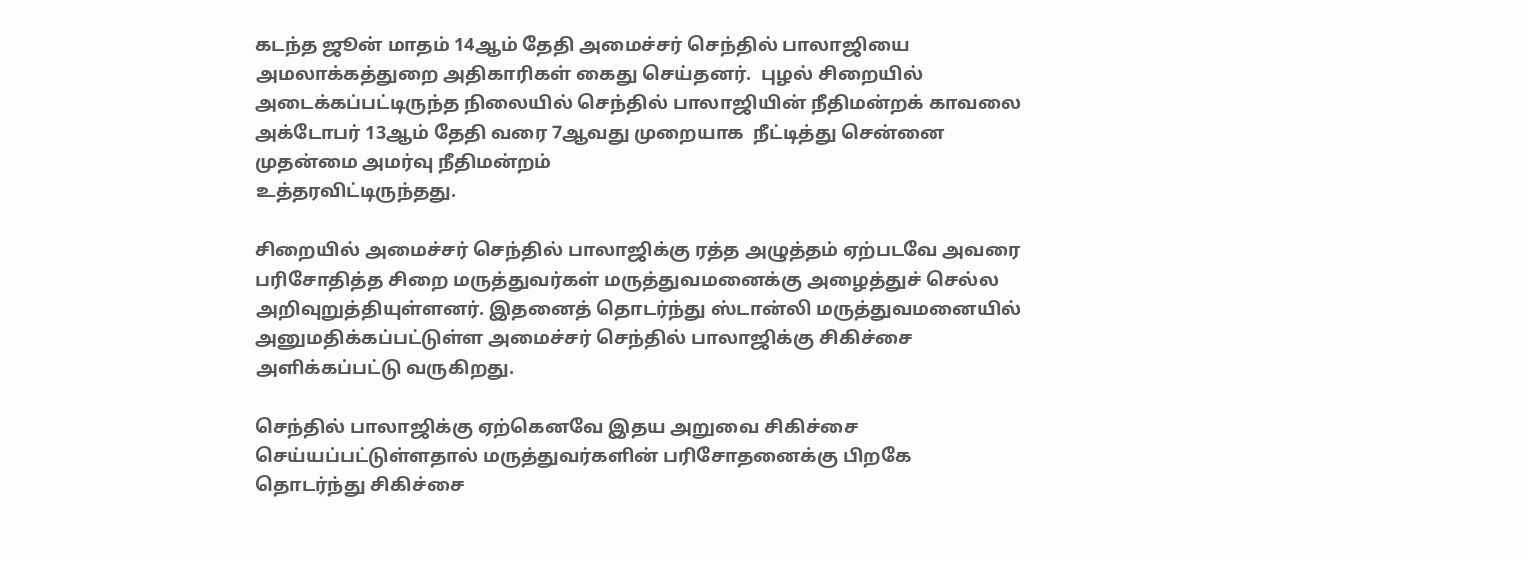கடந்த ஜூன் மாதம் 14ஆம் தேதி அமைச்சர் செந்தில் பாலாஜியை அமலாக்கத்துறை அதிகாரிகள் கைது செய்தனர்.  புழல் சிறையில் அடைக்கப்பட்டிருந்த நிலையில் செந்தில் பாலாஜியின் நீதிமன்றக் காவலை அக்டோபர் 13ஆம் தேதி வரை 7ஆவது முறையாக  நீட்டித்து சென்னை முதன்மை அமர்வு நீதிமன்றம்
உத்தரவிட்டிருந்தது.

சிறையில் அமைச்சர் செந்தில் பாலாஜிக்கு ரத்த அழுத்தம் ஏற்படவே அவரை பரிசோதித்த சிறை மருத்துவர்கள் மருத்துவமனைக்கு அழைத்துச் செல்ல அறிவுறுத்தியுள்ளனர். இதனைத் தொடர்ந்து ஸ்டான்லி மருத்துவமனையில் அனுமதிக்கப்பட்டுள்ள அமைச்சர் செந்தில் பாலாஜிக்கு சிகிச்சை அளிக்கப்பட்டு வருகிறது.

செந்தில் பாலாஜிக்கு ஏற்கெனவே இதய அறுவை சிகிச்சை செய்யப்பட்டுள்ளதால் மருத்துவர்களின் பரிசோதனைக்கு பிறகே  தொடர்ந்து சிகிச்சை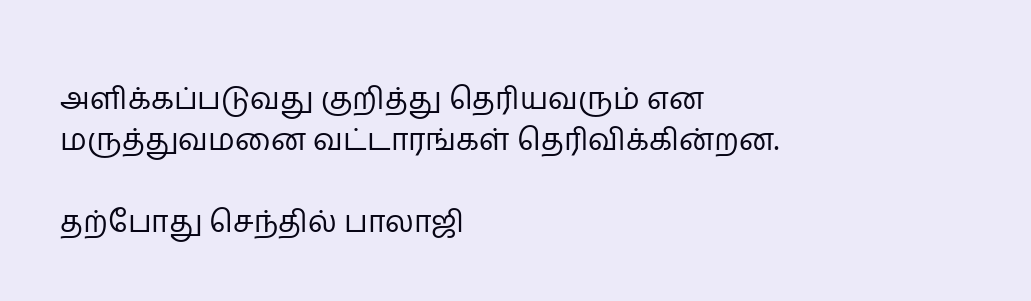அளிக்கப்படுவது குறித்து தெரியவரும் என மருத்துவமனை வட்டாரங்கள் தெரிவிக்கின்றன.

தற்போது செந்தில் பாலாஜி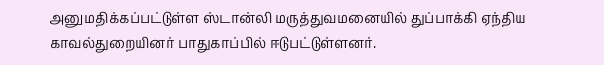அனுமதிக்கப்பட்டுள்ள ஸ்டான்லி மருத்துவமனையில் துப்பாக்கி ஏந்திய காவல்துறையினர் பாதுகாப்பில் ஈடுபட்டுள்ளனர்.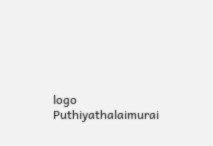logo
Puthiyathalaimurai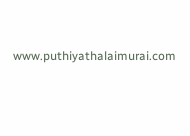www.puthiyathalaimurai.com